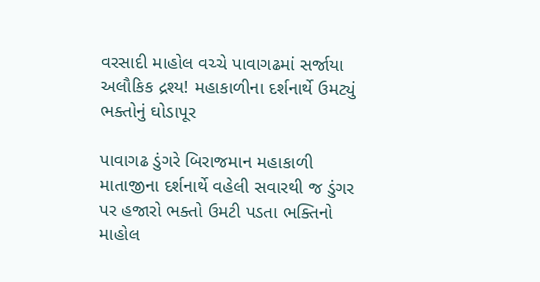વરસાદી માહોલ વચ્ચે પાવાગઢમાં સર્જાયા અલૌકિક દ્રશ્ય! મહાકાળીના દર્શનાર્થે ઉમટ્યું ભક્તોનું ઘોડાપૂર

પાવાગઢ ડુંગરે બિરાજમાન મહાકાળી માતાજીના દર્શનાર્થે વહેલી સવારથી જ ડુંગર પર હજારો ભક્તો ઉમટી પડતા ભક્તિનો માહોલ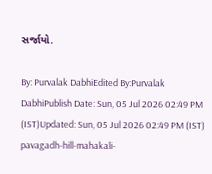સર્જાયો.

By: Purvalak DabhiEdited By:Purvalak DabhiPublish Date: Sun, 05 Jul 2026 02:49 PM (IST)Updated: Sun, 05 Jul 2026 02:49 PM (IST)
pavagadh-hill-mahakali-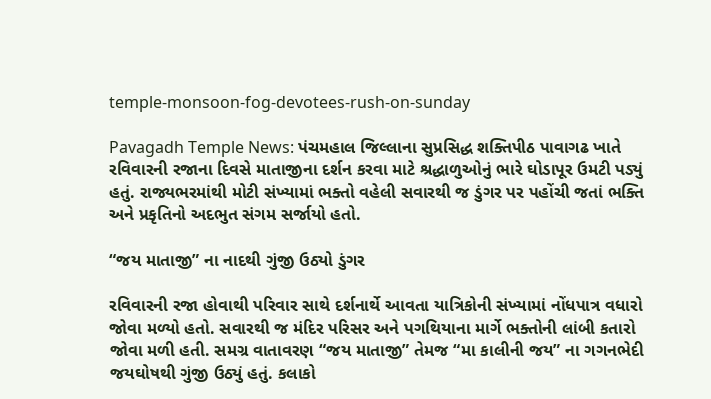temple-monsoon-fog-devotees-rush-on-sunday

Pavagadh Temple News: પંચમહાલ જિલ્લાના સુપ્રસિદ્ધ શક્તિપીઠ પાવાગઢ ખાતે રવિવારની રજાના દિવસે માતાજીના દર્શન કરવા માટે શ્રદ્ધાળુઓનું ભારે ઘોડાપૂર ઉમટી પડ્યું હતું. રાજ્યભરમાંથી મોટી સંખ્યામાં ભક્તો વહેલી સવારથી જ ડુંગર પર પહોંચી જતાં ભક્તિ અને પ્રકૃતિનો અદભુત સંગમ સર્જાયો હતો.

“જય માતાજી” ના નાદથી ગુંજી ઉઠ્યો ડુંગર

રવિવારની રજા હોવાથી પરિવાર સાથે દર્શનાર્થે આવતા યાત્રિકોની સંખ્યામાં નોંધપાત્ર વધારો જોવા મળ્યો હતો. સવારથી જ મંદિર પરિસર અને પગથિયાના માર્ગે ભક્તોની લાંબી કતારો જોવા મળી હતી. સમગ્ર વાતાવરણ “જય માતાજી” તેમજ “મા કાલીની જય” ના ગગનભેદી જયઘોષથી ગુંજી ઉઠ્યું હતું. કલાકો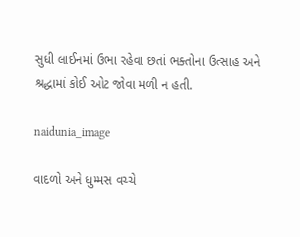સુધી લાઈનમાં ઉભા રહેવા છતાં ભક્તોના ઉત્સાહ અને શ્રદ્ધામાં કોઈ ઓટ જોવા મળી ન હતી.

naidunia_image

વાદળો અને ધુમ્મસ વચ્ચે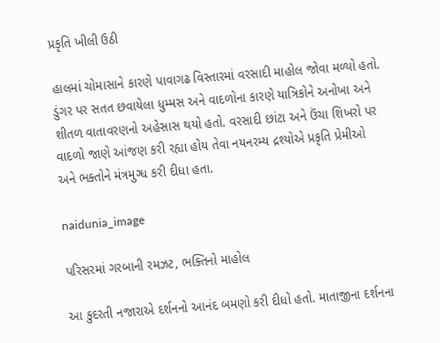પ્રકૃતિ ખીલી ઉઠી

હાલમાં ચોમાસાને કારણે પાવાગઢ વિસ્તારમાં વરસાદી માહોલ જોવા મળ્યો હતો. ડુંગર પર સતત છવાયેલા ધુમ્મસ અને વાદળોના કારણે યાત્રિકોને અનોખા અને શીતળ વાતાવરણનો અહેસાસ થયો હતો. વરસાદી છાંટા અને ઉંચા શિખરો પર વાદળો જાણે આંજણ કરી રહ્યા હોય તેવા નયનરમ્ય દ્રશ્યોએ પ્રકૃતિ પ્રેમીઓ અને ભક્તોને મંત્રમુગ્ધ કરી દીધા હતા.

naidunia_image

પરિસરમાં ગરબાની રમઝટ, ભક્તિનો માહોલ

આ કુદરતી નજારાએ દર્શનનો આનંદ બમણો કરી દીધો હતો. માતાજીના દર્શનના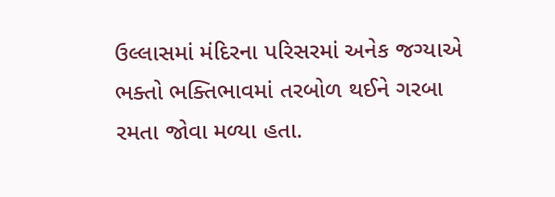ઉલ્લાસમાં મંદિરના પરિસરમાં અનેક જગ્યાએ ભક્તો ભક્તિભાવમાં તરબોળ થઈને ગરબા રમતા જોવા મળ્યા હતા.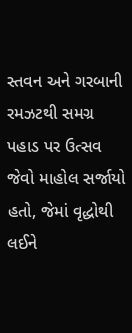સ્તવન અને ગરબાની રમઝટથી સમગ્ર પહાડ પર ઉત્સવ જેવો માહોલ સર્જાયો હતો, જેમાં વૃદ્ધોથી લઈને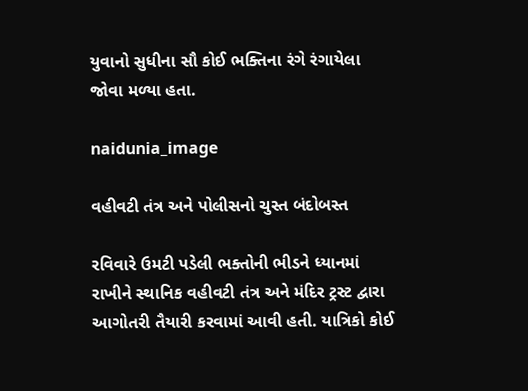યુવાનો સુધીના સૌ કોઈ ભક્તિના રંગે રંગાયેલા જોવા મળ્યા હતા.

naidunia_image

વહીવટી તંત્ર અને પોલીસનો ચુસ્ત બંદોબસ્ત

રવિવારે ઉમટી પડેલી ભક્તોની ભીડને ધ્યાનમાં રાખીને સ્થાનિક વહીવટી તંત્ર અને મંદિર ટ્રસ્ટ દ્વારા આગોતરી તૈયારી કરવામાં આવી હતી. યાત્રિકો કોઈ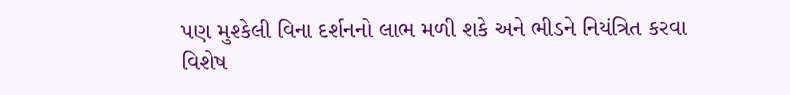પણ મુશ્કેલી વિના દર્શનનો લાભ મળી શકે અને ભીડને નિયંત્રિત કરવા વિશેષ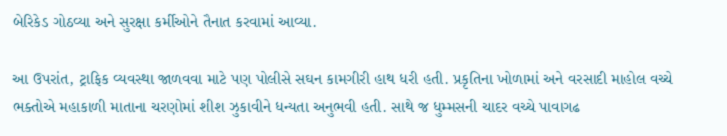બેરિકેડ ગોઠવ્યા અને સુરક્ષા કર્મીઓને તૈનાત કરવામાં આવ્યા.

આ ઉપરાંત, ટ્રાફિક વ્યવસ્થા જાળવવા માટે પણ પોલીસે સઘન કામગીરી હાથ ધરી હતી. પ્રકૃતિના ખોળામાં અને વરસાદી માહોલ વચ્ચે ભક્તોએ મહાકાળી માતાના ચરણોમાં શીશ ઝુકાવીને ધન્યતા અનુભવી હતી. સાથે જ ધુમ્મસની ચાદર વચ્ચે પાવાગઢ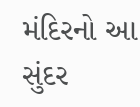મંદિરનો આ સુંદર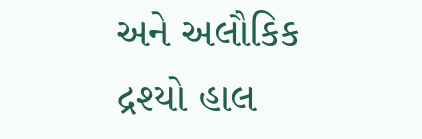અને અલૌકિક દ્રશ્યો હાલ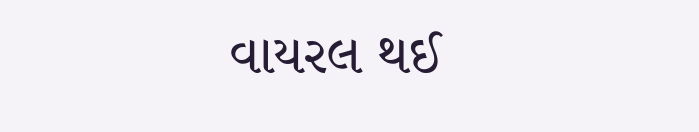વાયરલ થઈ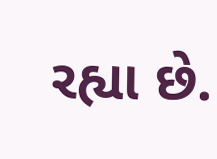રહ્યા છે.